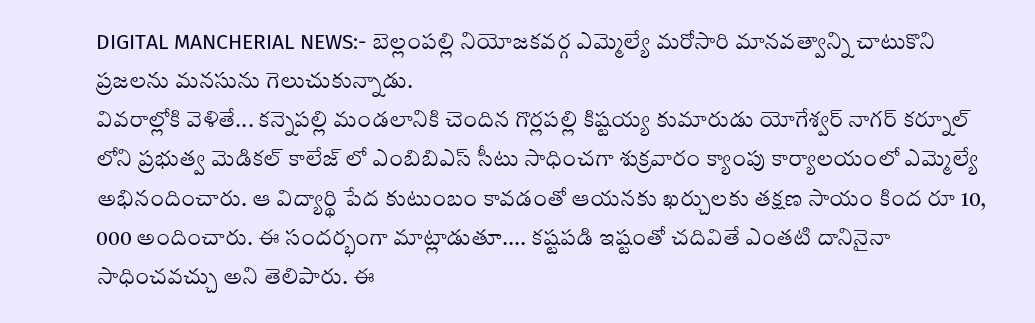DIGITAL MANCHERIAL NEWS:- బెల్లంపల్లి నియోజకవర్గ ఎమ్మెల్యే మరోసారి మానవత్వాన్ని చాటుకొని ప్రజలను మనసును గెలుచుకున్నాడు.
వివరాల్లోకి వెళితే... కన్నెపల్లి మండలానికి చెందిన గొర్లపల్లి కిష్టయ్య కుమారుడు యోగేశ్వర్ నాగర్ కర్నూల్ లోని ప్రభుత్వ మెడికల్ కాలేజ్ లో ఎంబిబిఎస్ సీటు సాధించగా శుక్రవారం క్యాంపు కార్యాలయంలో ఎమ్మెల్యే అభినందించారు. ఆ విద్యార్థి పేద కుటుంబం కావడంతో ఆయనకు ఖర్చులకు తక్షణ సాయం కింద రూ 10, 000 అందించారు. ఈ సందర్భంగా మాట్లాడుతూ.... కష్టపడి ఇష్టంతో చదివితే ఎంతటి దానినైనా సాధించవచ్చు అని తెలిపారు. ఈ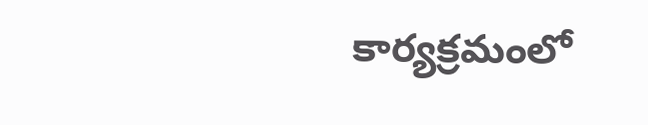కార్యక్రమంలో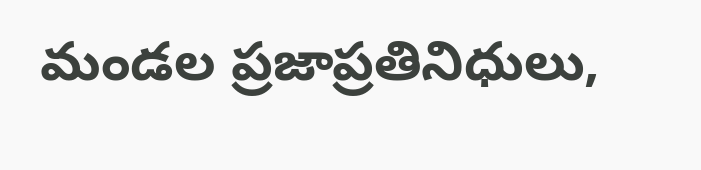మండల ప్రజాప్రతినిధులు,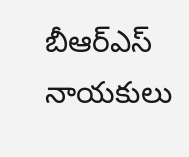బీఆర్ఎస్ నాయకులు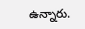ఉన్నారు.